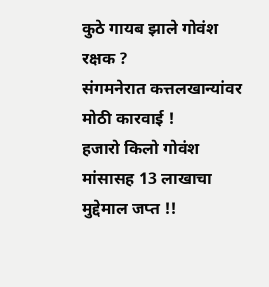कुठे गायब झाले गोवंश रक्षक ?
संगमनेरात कत्तलखान्यांवर मोठी कारवाई !
हजारो किलो गोवंश मांसासह 13 लाखाचा मुद्देमाल जप्त !!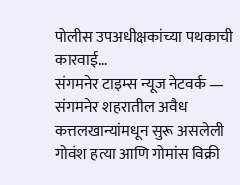पोलीस उपअधीक्षकांच्या पथकाची कारवाई…
संगमनेर टाइम्स न्यूज नेटवर्क —
संगमनेर शहरातील अवैध कत्तलखान्यांमधून सुरू असलेली गोवंश हत्या आणि गोमांस विक्री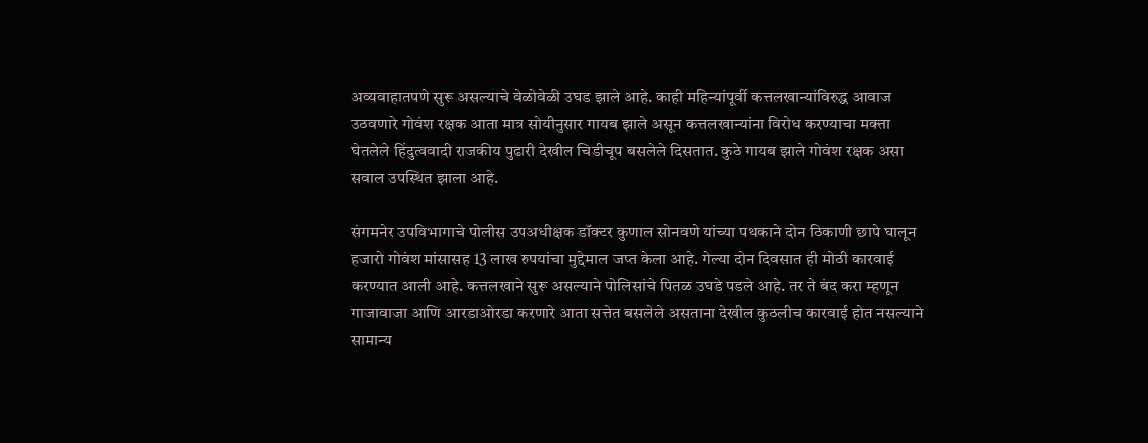अव्यवाहातपणे सुरू असल्याचे वेळोवेळी उघड झाले आहे. काही महिन्यांपूर्वी कत्तलखान्यांविरुद्ध आवाज उठवणारे गोवंश रक्षक आता मात्र सोयीनुसार गायब झाले असून कत्तलखान्यांना विरोध करण्याचा मक्ता घेतलेले हिंदुत्ववादी राजकीय पुढारी देखील चिडीचूप बसलेले दिसतात. कुठे गायब झाले गोवंश रक्षक असा सवाल उपस्थित झाला आहे.

संगमनेर उपविभागाचे पोलीस उपअधीक्षक डॉक्टर कुणाल सोनवणे यांच्या पथकाने दोन ठिकाणी छापे घालून हजारो गोवंश मांसासह 13 लाख रुपयांचा मुद्देमाल जप्त केला आहे. गेल्या दोन दिवसात ही मोठी कारवाई करण्यात आली आहे. कत्तलखाने सुरू असल्याने पोलिसांचे पितळ उघडे पडले आहे. तर ते बंद करा म्हणून गाजावाजा आणि आरडाओरडा करणारे आता सत्तेत बसलेले असताना देखील कुठलीच कारवाई होत नसल्याने सामान्य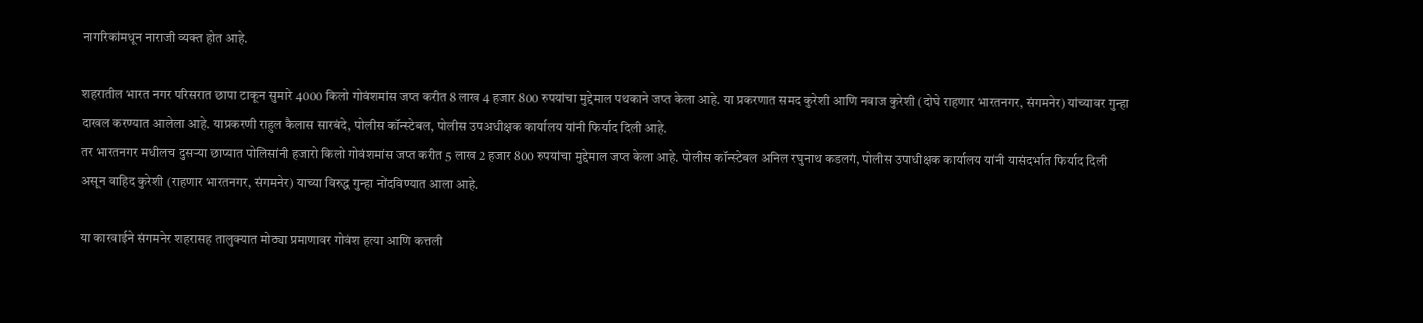नागरिकांमधून नाराजी व्यक्त होत आहे.

शहरातील भारत नगर परिसरात छापा टाकून सुमारे 4000 किलो गोवंशमांस जप्त करीत 8 लाख 4 हजार 800 रुपयांचा मुद्देमाल पथकाने जप्त केला आहे. या प्रकरणात समद कुरेशी आणि नवाज कुरेशी (दोघे राहणार भारतनगर, संगमनेर) यांच्यावर गुन्हा दाखल करण्यात आलेला आहे. याप्रकरणी राहुल कैलास सारबंदे, पोलीस कॉन्स्टेबल, पोलीस उपअधीक्षक कार्यालय यांनी फिर्याद दिली आहे.
तर भारतनगर मधीलच दुसऱ्या छाप्यात पोलिसांनी हजारो किलो गोवंशमांस जप्त करीत 5 लाख 2 हजार 800 रुपयांचा मुद्देमाल जप्त केला आहे. पोलीस कॉन्स्टेबल अनिल रघुनाथ कडलगं, पोलीस उपाधीक्षक कार्यालय यांनी यासंदर्भात फिर्याद दिली असून वाहिद कुरेशी (राहणार भारतनगर, संगमनेर) याच्या विरुद्ध गुन्हा नोंदविण्यात आला आहे.

या कारवाईने संगमनेर शहरासह तालुक्यात मोठ्या प्रमाणावर गोवंश हत्या आणि कत्तली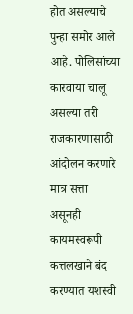होत असल्याचे पुन्हा समोर आले आहे. पोलिसांच्या कारवाया चालू असल्या तरी राजकारणासाठी आंदोलन करणारे मात्र सत्ता असूनही कायमस्वरूपी कत्तलखाने बंद करण्यात यशस्वी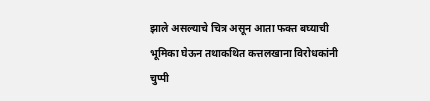झाले असल्याचे चित्र असून आता फक्त बघ्याची भूमिका घेऊन तथाकथित कत्तलखाना विरोधकांनी चुप्पी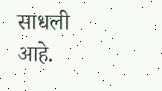साधली आहे.